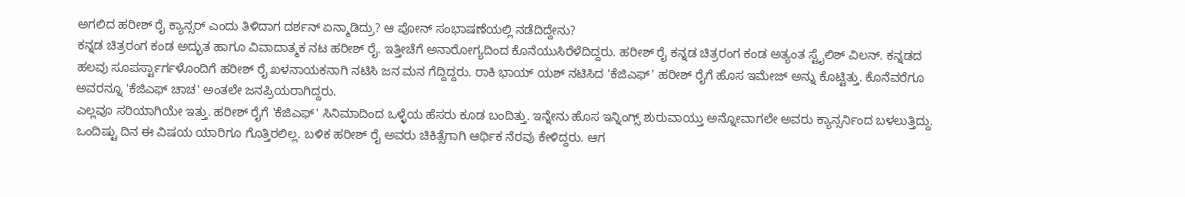ಅಗಲಿದ ಹರೀಶ್ ರೈ ಕ್ಯಾನ್ಸರ್ ಎಂದು ತಿಳಿದಾಗ ದರ್ಶನ್ ಏನ್ಮಾಡಿದ್ರು? ಆ ಪೋನ್ ಸಂಭಾಷಣೆಯಲ್ಲಿ ನಡೆದಿದ್ದೇನು?
ಕನ್ನಡ ಚಿತ್ರರಂಗ ಕಂಡ ಅದ್ಭುತ ಹಾಗೂ ವಿವಾದಾತ್ಮಕ ನಟ ಹರೀಶ್ ರೈ. ಇತ್ತೀಚೆಗೆ ಅನಾರೋಗ್ಯದಿಂದ ಕೊನೆಯುಸಿರೆಳೆದಿದ್ದರು. ಹರೀಶ್ ರೈ ಕನ್ನಡ ಚಿತ್ರರಂಗ ಕಂಡ ಅತ್ಯಂತ ಸ್ಟೈಲಿಶ್ ವಿಲನ್. ಕನ್ನಡದ ಹಲವು ಸೂಪರ್ಸ್ಟಾರ್ಗಳೊಂದಿಗೆ ಹರೀಶ್ ರೈ ಖಳನಾಯಕನಾಗಿ ನಟಿಸಿ ಜನ ಮನ ಗೆದ್ದಿದ್ದರು. ರಾಕಿ ಭಾಯ್ ಯಶ್ ನಟಿಸಿದ 'ಕೆಜಿಎಫ್' ಹರೀಶ್ ರೈಗೆ ಹೊಸ ಇಮೇಜ್ ಅನ್ನು ಕೊಟ್ಟಿತ್ತು. ಕೊನೆವರೆಗೂ ಅವರನ್ನೂ 'ಕೆಜಿಎಫ್ ಚಾಚ' ಅಂತಲೇ ಜನಪ್ರಿಯರಾಗಿದ್ದರು.
ಎಲ್ಲವೂ ಸರಿಯಾಗಿಯೇ ಇತ್ತು. ಹರೀಶ್ ರೈಗೆ 'ಕೆಜಿಎಫ್' ಸಿನಿಮಾದಿಂದ ಒಳ್ಳೆಯ ಹೆಸರು ಕೂಡ ಬಂದಿತ್ತು. ಇನ್ನೇನು ಹೊಸ ಇನ್ನಿಂಗ್ಸ್ ಶುರುವಾಯ್ತು ಅನ್ನೋವಾಗಲೇ ಅವರು ಕ್ಯಾನ್ಸರ್ನಿಂದ ಬಳಲುತ್ತಿದ್ದು. ಒಂದಿಷ್ಟು ದಿನ ಈ ವಿಷಯ ಯಾರಿಗೂ ಗೊತ್ತಿರಲಿಲ್ಲ. ಬಳಿಕ ಹರೀಶ್ ರೈ ಅವರು ಚಿಕಿತ್ಸೆಗಾಗಿ ಆರ್ಥಿಕ ನೆರವು ಕೇಳಿದ್ದರು. ಆಗ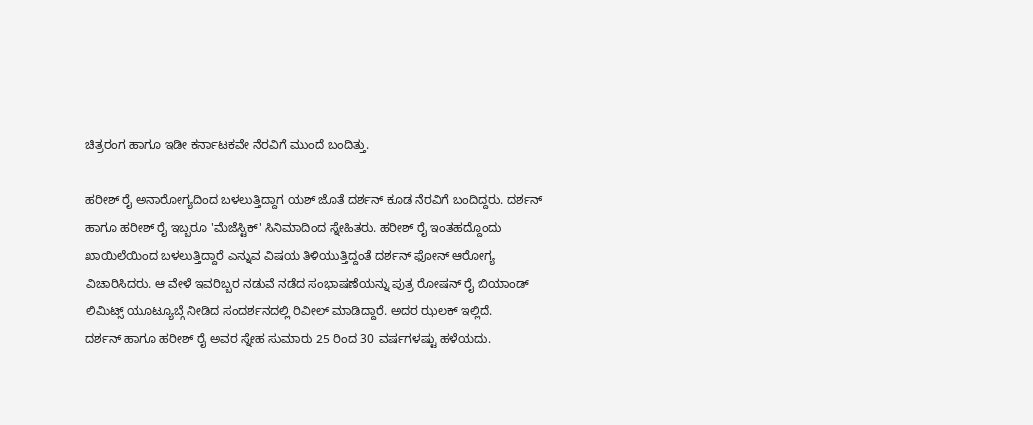ಚಿತ್ರರಂಗ ಹಾಗೂ ಇಡೀ ಕರ್ನಾಟಕವೇ ನೆರವಿಗೆ ಮುಂದೆ ಬಂದಿತ್ತು.

ಹರೀಶ್ ರೈ ಅನಾರೋಗ್ಯದಿಂದ ಬಳಲುತ್ತಿದ್ದಾಗ ಯಶ್ ಜೊತೆ ದರ್ಶನ್ ಕೂಡ ನೆರವಿಗೆ ಬಂದಿದ್ದರು. ದರ್ಶನ್ ಹಾಗೂ ಹರೀಶ್ ರೈ ಇಬ್ಬರೂ 'ಮೆಜೆಸ್ಟಿಕ್' ಸಿನಿಮಾದಿಂದ ಸ್ನೇಹಿತರು. ಹರೀಶ್ ರೈ ಇಂತಹದ್ದೊಂದು ಖಾಯಿಲೆಯಿಂದ ಬಳಲುತ್ತಿದ್ದಾರೆ ಎನ್ನುವ ವಿಷಯ ತಿಳಿಯುತ್ತಿದ್ದಂತೆ ದರ್ಶನ್ ಫೋನ್ ಆರೋಗ್ಯ ವಿಚಾರಿಸಿದರು. ಆ ವೇಳೆ ಇವರಿಬ್ಬರ ನಡುವೆ ನಡೆದ ಸಂಭಾಷಣೆಯನ್ನು ಪುತ್ರ ರೋಷನ್ ರೈ ಬಿಯಾಂಡ್ ಲಿಮಿಟ್ಸ್ ಯೂಟ್ಯೂಬ್ಗೆ ನೀಡಿದ ಸಂದರ್ಶನದಲ್ಲಿ ರಿವೀಲ್ ಮಾಡಿದ್ದಾರೆ. ಅದರ ಝಲಕ್ ಇಲ್ಲಿದೆ.
ದರ್ಶನ್ ಹಾಗೂ ಹರೀಶ್ ರೈ ಅವರ ಸ್ನೇಹ ಸುಮಾರು 25 ರಿಂದ 30 ವರ್ಷಗಳಷ್ಟು ಹಳೆಯದು.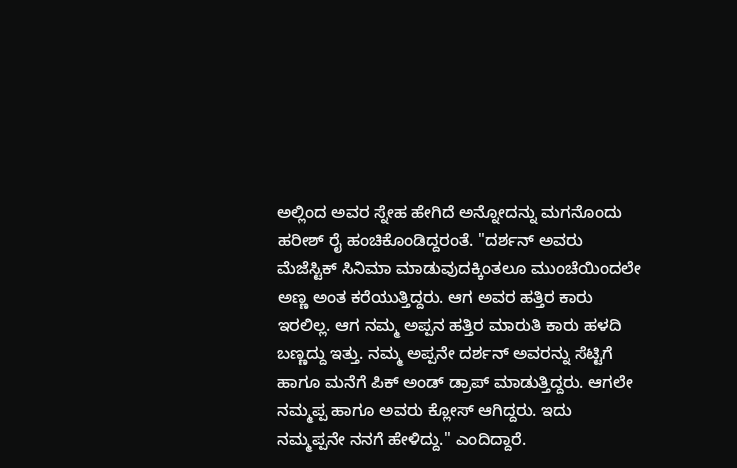ಅಲ್ಲಿಂದ ಅವರ ಸ್ನೇಹ ಹೇಗಿದೆ ಅನ್ನೋದನ್ನು ಮಗನೊಂದು ಹರೀಶ್ ರೈ ಹಂಚಿಕೊಂಡಿದ್ದರಂತೆ. "ದರ್ಶನ್ ಅವರು ಮೆಜೆಸ್ಟಿಕ್ ಸಿನಿಮಾ ಮಾಡುವುದಕ್ಕಿಂತಲೂ ಮುಂಚೆಯಿಂದಲೇ ಅಣ್ಣ ಅಂತ ಕರೆಯುತ್ತಿದ್ದರು. ಆಗ ಅವರ ಹತ್ತಿರ ಕಾರು ಇರಲಿಲ್ಲ. ಆಗ ನಮ್ಮ ಅಪ್ಪನ ಹತ್ತಿರ ಮಾರುತಿ ಕಾರು ಹಳದಿ ಬಣ್ಣದ್ದು ಇತ್ತು. ನಮ್ಮ ಅಪ್ಪನೇ ದರ್ಶನ್ ಅವರನ್ನು ಸೆಟ್ಟಿಗೆ ಹಾಗೂ ಮನೆಗೆ ಪಿಕ್ ಅಂಡ್ ಡ್ರಾಪ್ ಮಾಡುತ್ತಿದ್ದರು. ಆಗಲೇ ನಮ್ಮಪ್ಪ ಹಾಗೂ ಅವರು ಕ್ಲೋಸ್ ಆಗಿದ್ದರು. ಇದು ನಮ್ಮಪ್ಪನೇ ನನಗೆ ಹೇಳಿದ್ದು." ಎಂದಿದ್ದಾರೆ.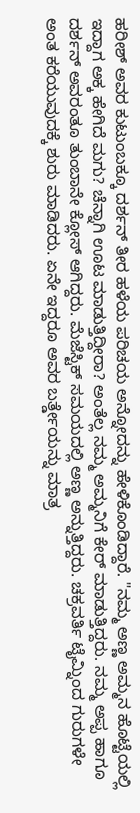ಹರೀಶ್ ಅವರ ಕುಟುಂಬಕ್ಕೂ ದರ್ಶನ್ ತೀರ ಹಳೆಯ ಪರಿಚಯ ಅನ್ನೋದನ್ನು ಹೇಳಿಕೊಂಡಿದ್ದಾರೆ. "ನಮ್ಮ ಅಣ್ಣ ಅಮ್ಮನ ಹೊಟ್ಟೆಯಲ್ಲಿ ಇದ್ದಾಗ ಅಕ್ಕ ಹೇಗಿದೆ ಮಗು? ಚೆನ್ನಾಗಿ ಊಟ ಮಾಡುತ್ತಿದ್ದೀರಾ? ಅಂತೆಲ್ಲ ನಮ್ಮ ಅಮ್ಮನಿಗೆ ಕೇರ್ ಮಾಡುತ್ತಿದ್ದರು. ನಮ್ಮ ಅಪ್ಪ ಹಾಗೂ ದರ್ಶನ್ ಅವರಂತೂ ತುಂಬಾನೇ ಕ್ಲೋಸ್ ಆಗಿದ್ದರು. ಮೆಜೆಸ್ಟಿಕ್ ಸಮಯದಲ್ಲಿ ಅಣ್ಣ ಅನ್ನುತ್ತಿದ್ದರು. ಚಕ್ರವರ್ತಿ ಟೈಮ್ನಿಂದ ಗುರುಗಳೇ ಅಂತ ಕರೆಯುವುದಕ್ಕೆ ಶುರು ಮಾಡಿದರು. ಏನೇ ಇದ್ದರೂ ಅವರ ಬರ್ತ್ಡೇಯನ್ನು ಮಾತ್ರ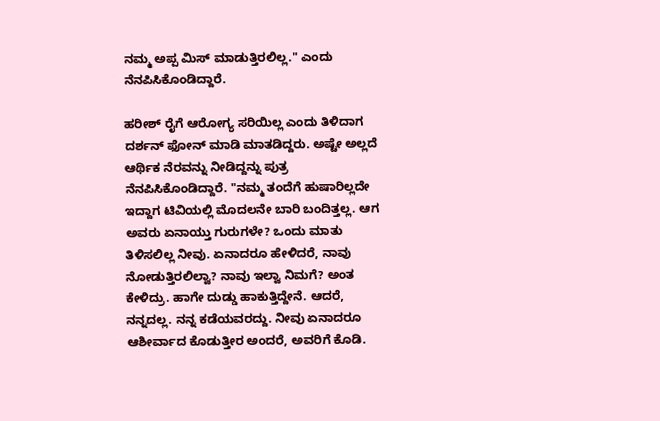ನಮ್ಮ ಅಪ್ಪ ಮಿಸ್ ಮಾಡುತ್ತಿರಲಿಲ್ಲ." ಎಂದು ನೆನಪಿಸಿಕೊಂಡಿದ್ದಾರೆ.

ಹರೀಶ್ ರೈಗೆ ಆರೋಗ್ಯ ಸರಿಯಿಲ್ಲ ಎಂದು ತಿಳಿದಾಗ ದರ್ಶನ್ ಫೋನ್ ಮಾಡಿ ಮಾತಡಿದ್ದರು. ಅಷ್ಟೇ ಅಲ್ಲದೆ ಆರ್ಥಿಕ ನೆರವನ್ನು ನೀಡಿದ್ದನ್ನು ಪುತ್ರ ನೆನಪಿಸಿಕೊಂಡಿದ್ದಾರೆ. "ನಮ್ಮ ತಂದೆಗೆ ಹುಷಾರಿಲ್ಲದೇ ಇದ್ದಾಗ ಟಿವಿಯಲ್ಲಿ ಮೊದಲನೇ ಬಾರಿ ಬಂದಿತ್ತಲ್ಲ. ಆಗ ಅವರು ಏನಾಯ್ತು ಗುರುಗಳೇ? ಒಂದು ಮಾತು ತಿಳಿಸಲಿಲ್ಲ ನೀವು. ಏನಾದರೂ ಹೇಳಿದರೆ, ನಾವು ನೋಡುತ್ತಿರಲಿಲ್ವಾ? ನಾವು ಇಲ್ವಾ ನಿಮಗೆ? ಅಂತ ಕೇಳಿದ್ರು. ಹಾಗೇ ದುಡ್ಡು ಹಾಕುತ್ತಿದ್ದೇನೆ. ಆದರೆ, ನನ್ನದಲ್ಲ. ನನ್ನ ಕಡೆಯವರದ್ದು. ನೀವು ಏನಾದರೂ ಆಶೀರ್ವಾದ ಕೊಡುತ್ತೀರ ಅಂದರೆ, ಅವರಿಗೆ ಕೊಡಿ.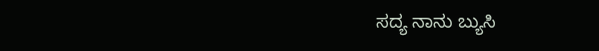ಸದ್ಯ ನಾನು ಬ್ಯುಸಿ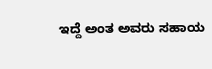ಇದ್ದೆ ಅಂತ ಅವರು ಸಹಾಯ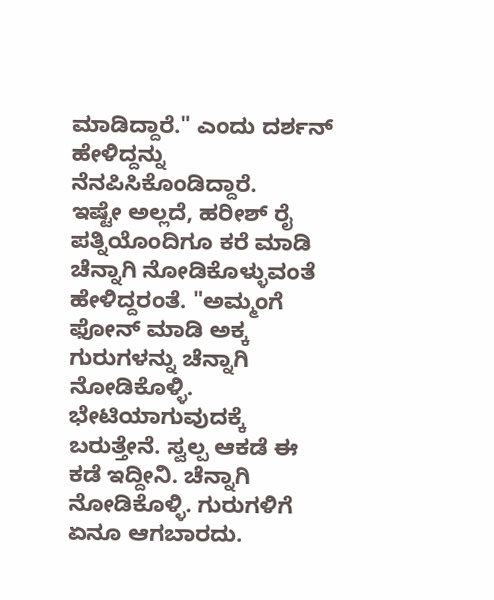ಮಾಡಿದ್ದಾರೆ." ಎಂದು ದರ್ಶನ್ ಹೇಳಿದ್ದನ್ನು ನೆನಪಿಸಿಕೊಂಡಿದ್ದಾರೆ.
ಇಷ್ಟೇ ಅಲ್ಲದೆ, ಹರೀಶ್ ರೈ ಪತ್ನಿಯೊಂದಿಗೂ ಕರೆ ಮಾಡಿ ಚೆನ್ನಾಗಿ ನೋಡಿಕೊಳ್ಳುವಂತೆ ಹೇಳಿದ್ದರಂತೆ. "ಅಮ್ಮಂಗೆ ಫೋನ್ ಮಾಡಿ ಅಕ್ಕ ಗುರುಗಳನ್ನು ಚೆನ್ನಾಗಿ ನೋಡಿಕೊಳ್ಳಿ. ಭೇಟಿಯಾಗುವುದಕ್ಕೆ ಬರುತ್ತೇನೆ. ಸ್ವಲ್ಪ ಆಕಡೆ ಈ ಕಡೆ ಇದ್ದೀನಿ. ಚೆನ್ನಾಗಿ ನೋಡಿಕೊಳ್ಳಿ. ಗುರುಗಳಿಗೆ ಏನೂ ಆಗಬಾರದು.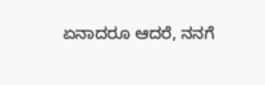ಏನಾದರೂ ಆದರೆ, ನನಗೆ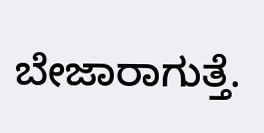ಬೇಜಾರಾಗುತ್ತೆ.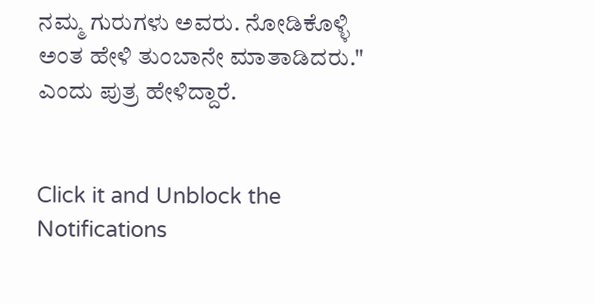ನಮ್ಮ ಗುರುಗಳು ಅವರು. ನೋಡಿಕೊಳ್ಳಿ ಅಂತ ಹೇಳಿ ತುಂಬಾನೇ ಮಾತಾಡಿದರು." ಎಂದು ಪುತ್ರ ಹೇಳಿದ್ದಾರೆ.


Click it and Unblock the Notifications